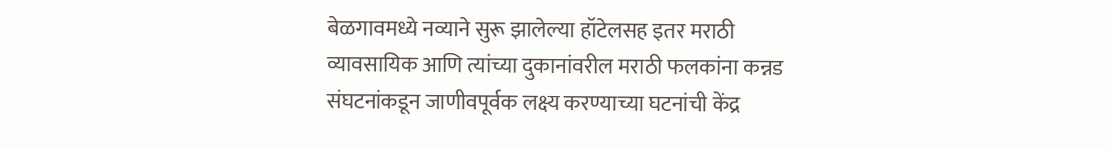बेळगावमध्ये नव्याने सुरू झालेल्या हॉटेलसह इतर मराठी व्यावसायिक आणि त्यांच्या दुकानांवरील मराठी फलकांना कन्नड संघटनांकडून जाणीवपूर्वक लक्ष्य करण्याच्या घटनांची केंद्र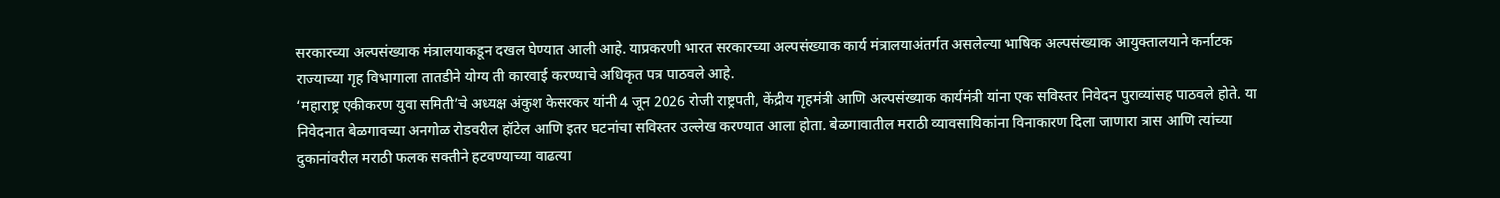सरकारच्या अल्पसंख्याक मंत्रालयाकडून दखल घेण्यात आली आहे. याप्रकरणी भारत सरकारच्या अल्पसंख्याक कार्य मंत्रालयाअंतर्गत असलेल्या भाषिक अल्पसंख्याक आयुक्तालयाने कर्नाटक राज्याच्या गृह विभागाला तातडीने योग्य ती कारवाई करण्याचे अधिकृत पत्र पाठवले आहे.
‘महाराष्ट्र एकीकरण युवा समिती’चे अध्यक्ष अंकुश केसरकर यांनी 4 जून 2026 रोजी राष्ट्रपती, केंद्रीय गृहमंत्री आणि अल्पसंख्याक कार्यमंत्री यांना एक सविस्तर निवेदन पुराव्यांसह पाठवले होते. या निवेदनात बेळगावच्या अनगोळ रोडवरील हॉटेल आणि इतर घटनांचा सविस्तर उल्लेख करण्यात आला होता. बेळगावातील मराठी व्यावसायिकांना विनाकारण दिला जाणारा त्रास आणि त्यांच्या दुकानांवरील मराठी फलक सक्तीने हटवण्याच्या वाढत्या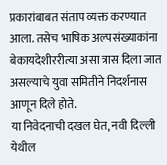प्रकारांबाबत संताप व्यक्त करण्यात आला. तसेच भाषिक अल्पसंख्याकांना बेकायदेशीररीत्या असा त्रास दिला जात असल्याचे युवा समितीने निदर्शनास आणून दिले होते.
या निवेदनाची दखल घेत, नवी दिल्ली येथील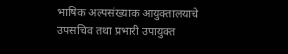भाषिक अल्पसंख्याक आयुक्तालयाचे उपसचिव तथा प्रभारी उपायुक्त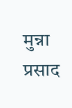मुन्ना प्रसाद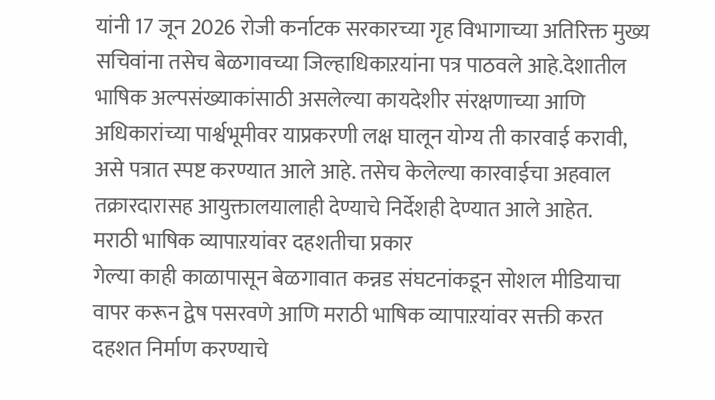यांनी 17 जून 2026 रोजी कर्नाटक सरकारच्या गृह विभागाच्या अतिरिक्त मुख्य सचिवांना तसेच बेळगावच्या जिल्हाधिकाऱयांना पत्र पाठवले आहे.देशातील भाषिक अल्पसंख्याकांसाठी असलेल्या कायदेशीर संरक्षणाच्या आणि अधिकारांच्या पार्श्वभूमीवर याप्रकरणी लक्ष घालून योग्य ती कारवाई करावी, असे पत्रात स्पष्ट करण्यात आले आहे. तसेच केलेल्या कारवाईचा अहवाल तक्रारदारासह आयुक्तालयालाही देण्याचे निर्देशही देण्यात आले आहेत.
मराठी भाषिक व्यापाऱयांवर दहशतीचा प्रकार
गेल्या काही काळापासून बेळगावात कन्नड संघटनांकडून सोशल मीडियाचा वापर करून द्वेष पसरवणे आणि मराठी भाषिक व्यापाऱयांवर सक्ती करत दहशत निर्माण करण्याचे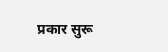प्रकार सुरू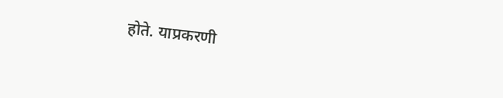होते. याप्रकरणी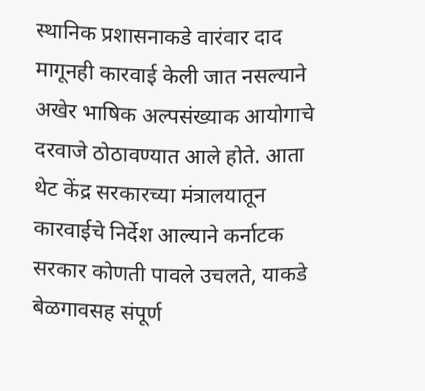स्थानिक प्रशासनाकडे वारंवार दाद मागूनही कारवाई केली जात नसल्याने अखेर भाषिक अल्पसंख्याक आयोगाचे दरवाजे ठोठावण्यात आले होते. आता थेट केंद्र सरकारच्या मंत्रालयातून कारवाईचे निर्देश आल्याने कर्नाटक सरकार कोणती पावले उचलते, याकडे बेळगावसह संपूर्ण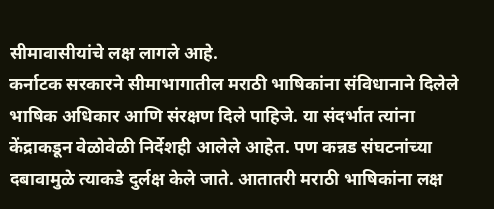सीमावासीयांचे लक्ष लागले आहे.
कर्नाटक सरकारने सीमाभागातील मराठी भाषिकांना संविधानाने दिलेले भाषिक अधिकार आणि संरक्षण दिले पाहिजे. या संदर्भात त्यांना केंद्राकडून वेळोवेळी निर्देशही आलेले आहेत. पण कन्नड संघटनांच्या दबावामुळे त्याकडे दुर्लक्ष केले जाते. आतातरी मराठी भाषिकांना लक्ष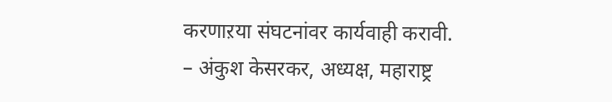करणाऱया संघटनांवर कार्यवाही करावी.
– अंकुश केसरकर, अध्यक्ष, महाराष्ट्र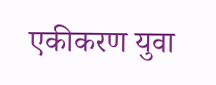एकीकरण युवा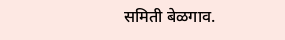समिती बेळगाव.